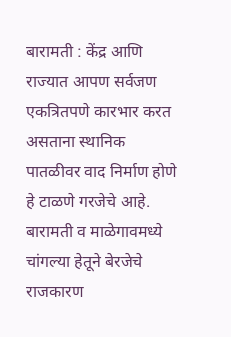बारामती : केंद्र आणि राज्यात आपण सर्वजण एकत्रितपणे कारभार करत असताना स्थानिक पातळीवर वाद निर्माण होणे हे टाळणे गरजेचे आहे. बारामती व माळेगावमध्ये चांगल्या हेतूने बेरजेचे राजकारण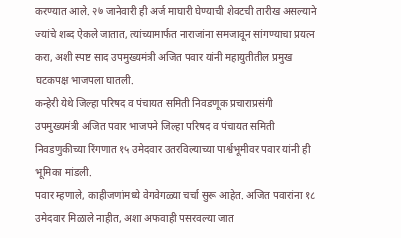करण्यात आले. २७ जानेवारी ही अर्ज माघारी घेण्याची शेवटची तारीख असल्याने ज्यांचे शब्द ऐकले जातात, त्यांच्यामार्फत नाराजांना समजावून सांगण्याचा प्रयत्न करा, अशी स्पष्ट साद उपमुख्यमंत्री अजित पवार यांनी महायुतीतील प्रमुख घटकपक्ष भाजपला घातली.
कन्हेरी येथे जिल्हा परिषद व पंचायत समिती निवडणूक प्रचाराप्रसंगी उपमुख्यमंत्री अजित पवार भाजपने जिल्हा परिषद व पंचायत समिती निवडणुकीच्या रिंगणात १५ उमेदवार उतरविल्याच्या पार्श्वभूमीवर पवार यांनी ही भूमिका मांडली.
पवार म्हणाले, काहीजणांमध्ये वेगवेगळ्या चर्चा सुरू आहेत. अजित पवारांना १८ उमेदवार मिळाले नाहीत, अशा अफवाही पसरवल्या जात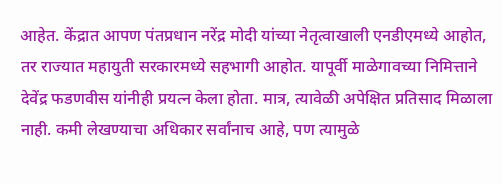आहेत. केंद्रात आपण पंतप्रधान नरेंद्र मोदी यांच्या नेतृत्वाखाली एनडीएमध्ये आहोत, तर राज्यात महायुती सरकारमध्ये सहभागी आहोत. यापूर्वी माळेगावच्या निमित्ताने देवेंद्र फडणवीस यांनीही प्रयत्न केला होता. मात्र, त्यावेळी अपेक्षित प्रतिसाद मिळाला नाही. कमी लेखण्याचा अधिकार सर्वांनाच आहे, पण त्यामुळे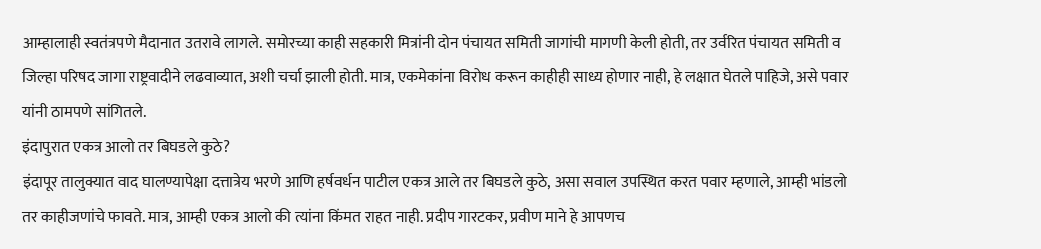आम्हालाही स्वतंत्रपणे मैदानात उतरावे लागले. समोरच्या काही सहकारी मित्रांनी दोन पंचायत समिती जागांची मागणी केली होती, तर उर्वरित पंचायत समिती व जिल्हा परिषद जागा राष्ट्रवादीने लढवाव्यात, अशी चर्चा झाली होती. मात्र, एकमेकांना विरोध करून काहीही साध्य होणार नाही, हे लक्षात घेतले पाहिजे, असे पवार यांनी ठामपणे सांगितले.
इंदापुरात एकत्र आलो तर बिघडले कुठे?
इंदापूर तालुक्यात वाद घालण्यापेक्षा दत्तात्रेय भरणे आणि हर्षवर्धन पाटील एकत्र आले तर बिघडले कुठे, असा सवाल उपस्थित करत पवार म्हणाले, आम्ही भांडलो तर काहीजणांचे फावते. मात्र, आम्ही एकत्र आलो की त्यांना किंमत राहत नाही. प्रदीप गारटकर, प्रवीण माने हे आपणच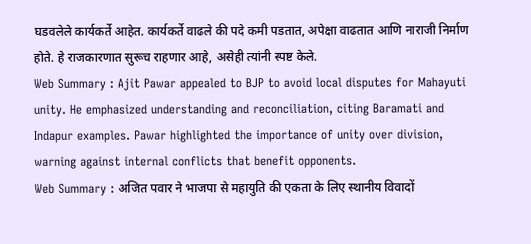घडवलेले कार्यकर्ते आहेत. कार्यकर्ते वाढले की पदे कमी पडतात, अपेक्षा वाढतात आणि नाराजी निर्माण होते. हे राजकारणात सुरूच राहणार आहे, असेही त्यांनी स्पष्ट केले.
Web Summary : Ajit Pawar appealed to BJP to avoid local disputes for Mahayuti unity. He emphasized understanding and reconciliation, citing Baramati and Indapur examples. Pawar highlighted the importance of unity over division, warning against internal conflicts that benefit opponents.
Web Summary : अजित पवार ने भाजपा से महायुति की एकता के लिए स्थानीय विवादों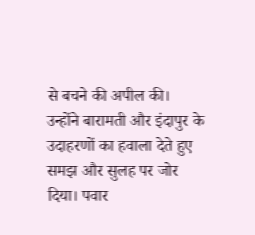से बचने की अपील की। उन्होंने बारामती और इंदापुर के उदाहरणों का हवाला देते हुए समझ और सुलह पर जोर दिया। पवार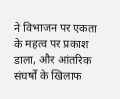ने विभाजन पर एकता के महत्व पर प्रकाश डाला, और आंतरिक संघर्षों के खिलाफ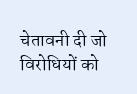चेतावनी दी जो विरोधियों को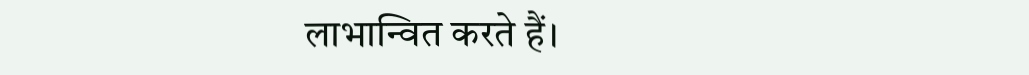लाभान्वित करते हैं।